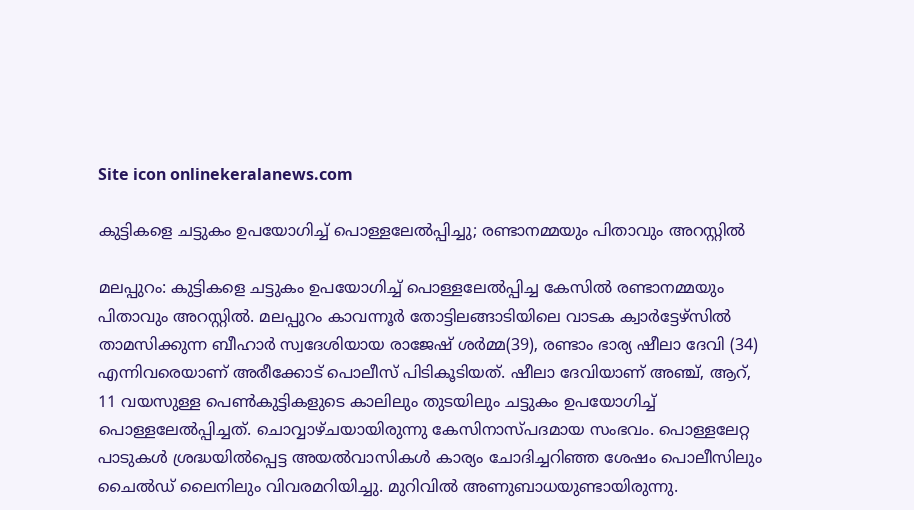Site icon onlinekeralanews.com

കുട്ടികളെ ചട്ടുകം ഉപയോഗിച്ച് പൊള്ളലേൽപ്പിച്ചു; രണ്ടാനമ്മയും പിതാവും അറസ്റ്റിൽ

മലപ്പുറം: കുട്ടികളെ ചട്ടുകം ഉപയോഗിച്ച് പൊള്ളലേൽപ്പിച്ച കേസിൽ രണ്ടാനമ്മയും പിതാവും അറസ്റ്റിൽ. മലപ്പുറം കാവന്നൂർ തോട്ടിലങ്ങാടിയിലെ വാടക ക്വാർട്ടേഴ്സിൽ താമസിക്കുന്ന ബീഹാർ സ്വദേശിയായ രാജേഷ് ശർമ്മ(39), രണ്ടാം ഭാര്യ ഷീലാ ദേവി (34) എന്നിവരെയാണ് അരീക്കോട് പൊലീസ് പിടികൂടിയത്. ഷീലാ ദേവിയാണ് അഞ്ച്, ആറ്, 11 വയസുള്ള പെൺകുട്ടികളുടെ കാലിലും തുടയിലും ചട്ടുകം ഉപയോഗിച്ച് പൊള്ളലേൽപ്പിച്ചത്. ചൊവ്വാഴ്ചയായിരുന്നു കേസിനാസ്പദമായ സംഭവം. പൊള്ളലേറ്റ പാടുകൾ ശ്രദ്ധയിൽപ്പെട്ട അയൽവാസികൾ കാര്യം ചോദിച്ചറിഞ്ഞ ശേഷം പൊലീസിലും ചൈൽഡ് ലൈനിലും വിവരമറിയിച്ചു. മുറിവിൽ അണുബാധയുണ്ടായിരുന്നു.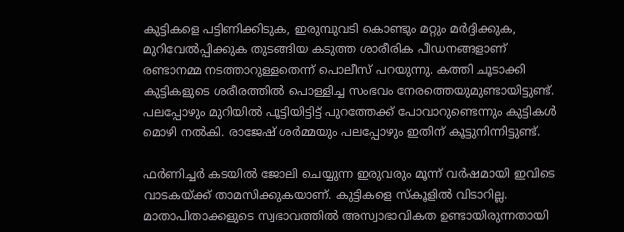കുട്ടികളെ പട്ടിണിക്കിടുക, ഇരുമ്പുവടി കൊണ്ടും മറ്റും മർദ്ദിക്കുക, മുറിവേൽപ്പിക്കുക തുടങ്ങിയ കടുത്ത ശാരീരിക പീഡനങ്ങളാണ് രണ്ടാനമ്മ നടത്താറുള്ളതെന്ന് പൊലീസ് പറയുന്നു. കത്തി ചൂടാക്കി കുട്ടികളുടെ ശരീരത്തിൽ പൊള്ളിച്ച സംഭവം നേരത്തെയുമുണ്ടായിട്ടുണ്ട്. പലപ്പോഴും മുറിയിൽ പൂട്ടിയിട്ടിട്ട് പുറത്തേക്ക് പോവാറുണ്ടെന്നും കുട്ടികൾ മൊഴി നൽകി. രാജേഷ് ശർമ്മയും പലപ്പോഴും ഇതിന് കൂട്ടുനിന്നിട്ടുണ്ട്.

ഫർണിച്ചർ കടയിൽ ജോലി ചെയ്യുന്ന ഇരുവരും മൂന്ന് വർഷമായി ഇവിടെ വാടകയ്ക്ക് താമസിക്കുകയാണ്. കുട്ടികളെ സ്‌കൂളിൽ വിടാറില്ല. മാതാപിതാക്കളുടെ സ്വഭാവത്തിൽ അസ്വാഭാവികത ഉണ്ടായിരുന്നതായി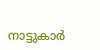നാട്ടുകാർ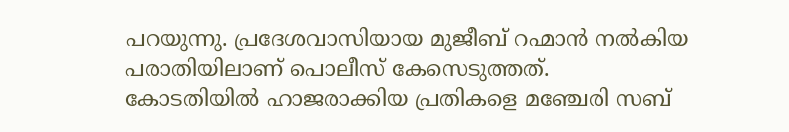പറയുന്നു. പ്രദേശവാസിയായ മുജീബ് റഹ്മാൻ നൽകിയ പരാതിയിലാണ് പൊലീസ് കേസെടുത്തത്‌.
കോടതിയിൽ ഹാജരാക്കിയ പ്രതികളെ മഞ്ചേരി സബ്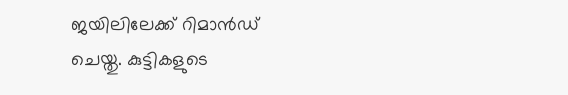ജയിലിലേക്ക് റിമാൻഡ് ചെയ്തു. കുട്ടികളുടെ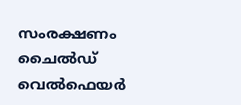സംരക്ഷണം ചൈൽഡ് വെൽഫെയർ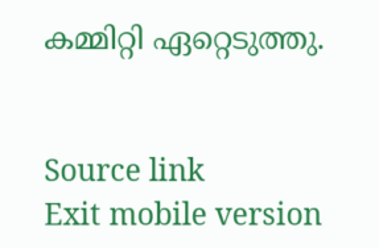കമ്മിറ്റി ഏറ്റെടുത്തു.


Source link
Exit mobile version